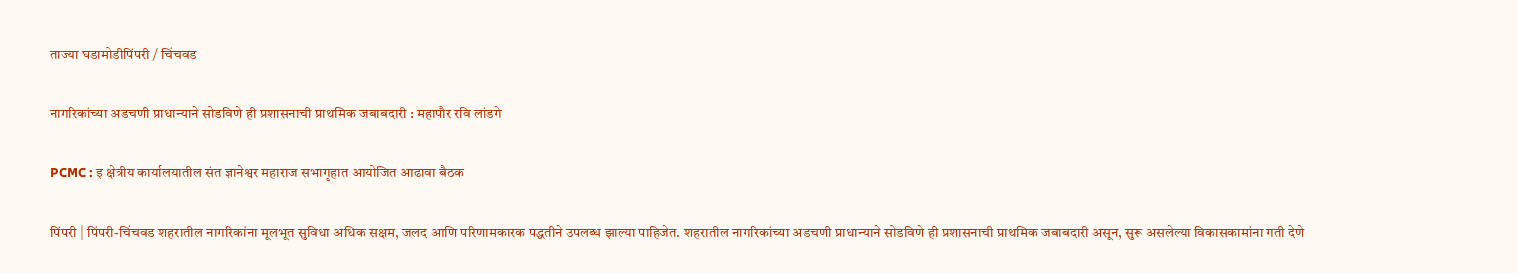ताज्या घडामोडीपिंपरी / चिंचवड

नागरिकांच्या अडचणी प्राधान्याने सोडविणे ही प्रशासनाची प्राथमिक जबाबदारी : महापौर रवि लांडगे

PCMC : इ क्षेत्रीय कार्यालयातील संत ज्ञानेश्वर महाराज सभागृहात आयोजित आढावा बैठक

पिंपरी | पिंपरी-चिंचवड शहरातील नागरिकांना मूलभूत सुविधा अधिक सक्षम, जलद आणि परिणामकारक पद्धतीने उपलब्ध झाल्या पाहिजेत. शहरातील नागरिकांच्या अडचणी प्राधान्याने सोडविणे ही प्रशासनाची प्राथमिक जबाबदारी असून, सुरू असलेल्या विकासकामांना गती देणे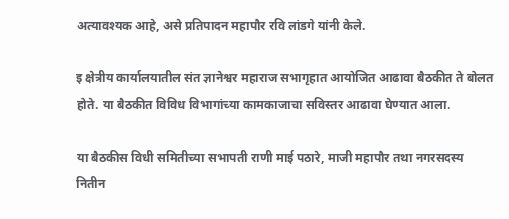अत्यावश्यक आहे, असे प्रतिपादन महापौर रवि लांडगे यांनी केले.

इ क्षेत्रीय कार्यालयातील संत ज्ञानेश्वर महाराज सभागृहात आयोजित आढावा बैठकीत ते बोलत होते. या बैठकीत विविध विभागांच्या कामकाजाचा सविस्तर आढावा घेण्यात आला.

या बैठकीस विधी समितीच्या सभापती राणी माई पठारे, माजी महापौर तथा नगरसदस्य नितीन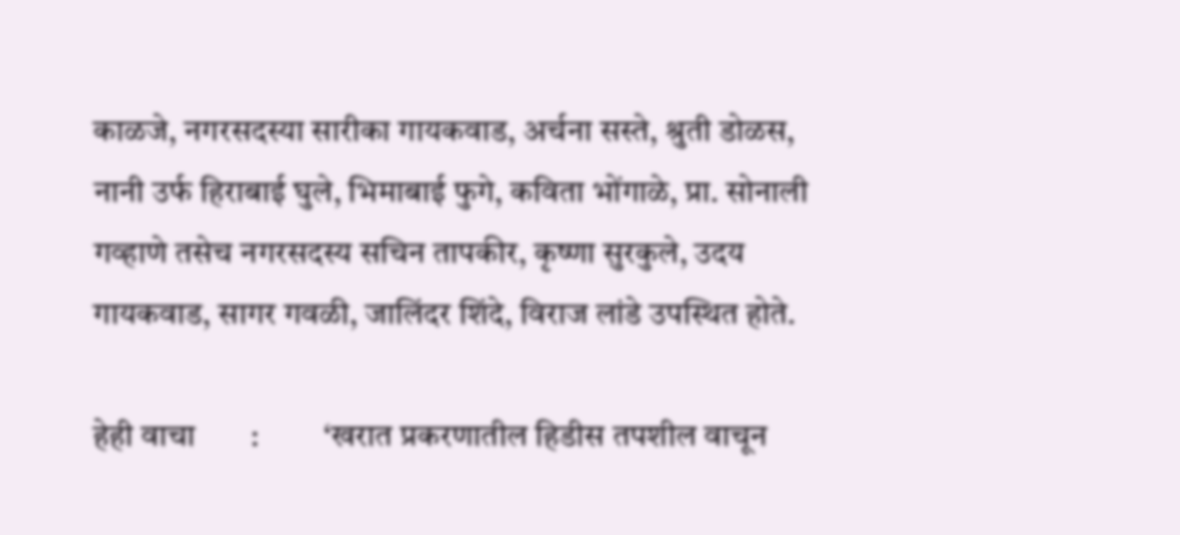काळजे, नगरसदस्या सारीका गायकवाड, अर्चना सस्ते, श्रुती डोळस, नानी उर्फ हिराबाई घुले, भिमाबाई फुगे, कविता भोंगाळे, प्रा. सोनाली गव्हाणे तसेच नगरसदस्य सचिन तापकीर, कृष्णा सुरकुले, उदय गायकवाड, सागर गवळी, जालिंदर शिंदे, विराज लांडे उपस्थित होते.

हेही वाचा       :          ‘खरात प्रकरणातील हिडीस तपशील वाचून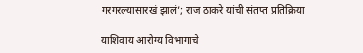गरगरल्यासारखं झालं’; राज ठाकरे यांची संतप्त प्रतिक्रिया

याशिवाय आरोग्य विभागाचे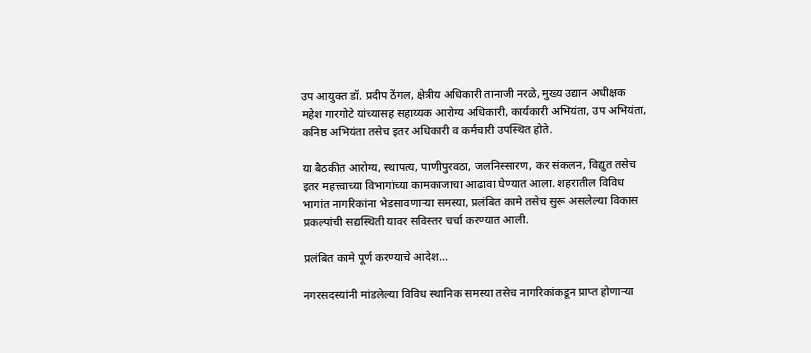उप आयुक्त डॉ. प्रदीप ठेंगल, क्षेत्रीय अधिकारी तानाजी नरळे, मुख्य उद्यान अधीक्षक महेश गारगोटे यांच्यासह सहाय्यक आरोग्य अधिकारी, कार्यकारी अभियंता, उप अभियंता, कनिष्ठ अभियंता तसेच इतर अधिकारी व कर्मचारी उपस्थित होते.

या बैठकीत आरोग्य, स्थापत्य, पाणीपुरवठा, जलनिस्सारण, कर संकलन, विद्युत तसेच इतर महत्त्वाच्या विभागांच्या कामकाजाचा आढावा घेण्यात आला. शहरातील विविध भागांत नागरिकांना भेडसावणाऱ्या समस्या, प्रलंबित कामे तसेच सुरू असलेल्या विकास प्रकल्पांची सद्यस्थिती यावर सविस्तर चर्चा करण्यात आली.

प्रलंबित कामे पूर्ण करण्याचे आदेश…

नगरसदस्यांनी मांडलेल्या विविध स्थानिक समस्या तसेच नागरिकांकडून प्राप्त होणाऱ्या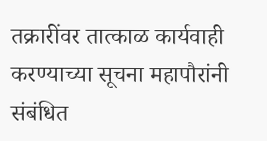तक्रारींवर तात्काळ कार्यवाही करण्याच्या सूचना महापौरांनी संबंधित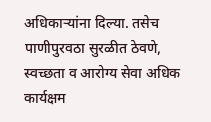अधिकाऱ्यांना दिल्या. तसेच पाणीपुरवठा सुरळीत ठेवणे, स्वच्छता व आरोग्य सेवा अधिक कार्यक्षम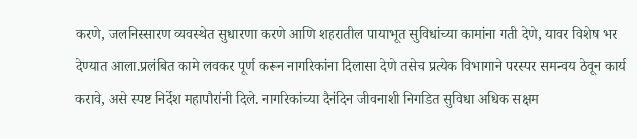करणे, जलनिस्सारण व्यवस्थेत सुधारणा करणे आणि शहरातील पायाभूत सुविधांच्या कामांना गती देणे, यावर विशेष भर देण्यात आला.प्रलंबित कामे लवकर पूर्ण करून नागरिकांना दिलासा देणे तसेच प्रत्येक विभागाने परस्पर समन्वय ठेवून कार्य करावे, असे स्पष्ट निर्देश महापौरांनी दिले. नागरिकांच्या दैनंदिन जीवनाशी निगडित सुविधा अधिक सक्षम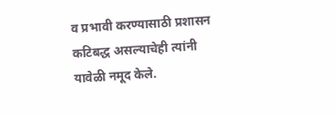व प्रभावी करण्यासाठी प्रशासन कटिबद्ध असल्याचेही त्यांनी यावेळी नमूद केले.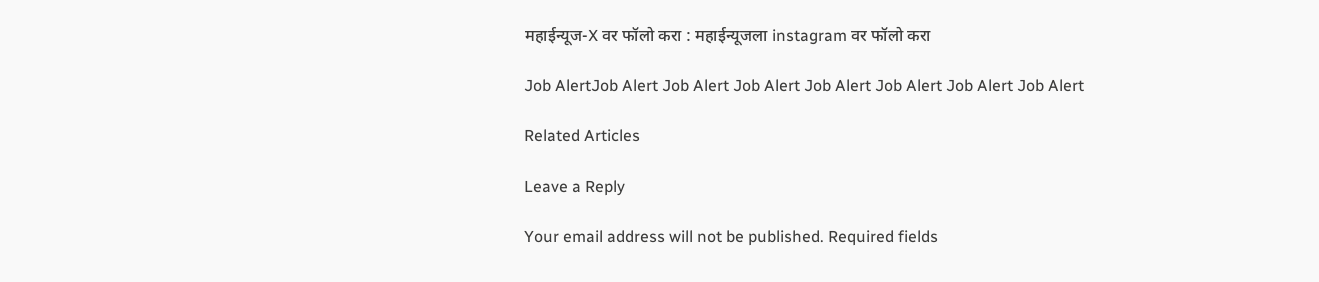महाईन्यूज-X वर फॉलो करा : महाईन्यूजला instagram वर फॉलो करा

Job AlertJob Alert Job Alert Job Alert Job Alert Job Alert Job Alert Job Alert

Related Articles

Leave a Reply

Your email address will not be published. Required fields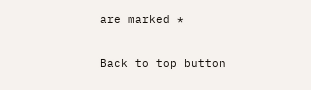are marked *

Back to top button